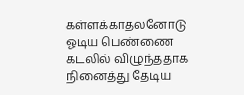கள்ளக்காதலனோடு ஓடிய பெண்ணை கடலில் விழுந்ததாக நினைத்து தேடிய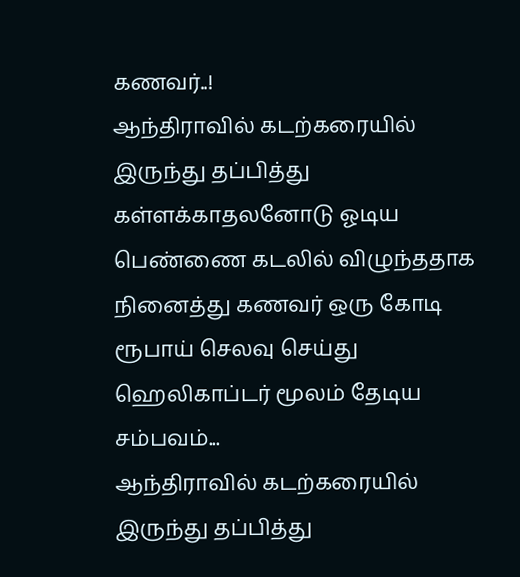கணவர்..!
ஆந்திராவில் கடற்கரையில் இருந்து தப்பித்து கள்ளக்காதலனோடு ஓடிய பெண்ணை கடலில் விழுந்ததாக நினைத்து கணவர் ஒரு கோடி ரூபாய் செலவு செய்து ஹெலிகாப்டர் மூலம் தேடிய சம்பவம்...
ஆந்திராவில் கடற்கரையில் இருந்து தப்பித்து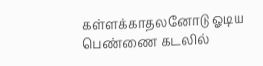கள்ளக்காதலனோடு ஓடிய பெண்ணை கடலில்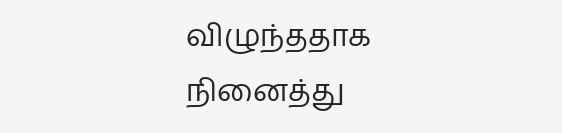விழுந்ததாக நினைத்து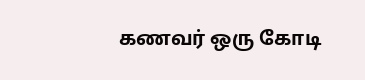கணவர் ஒரு கோடி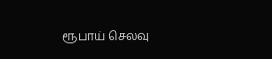ரூபாய் செலவு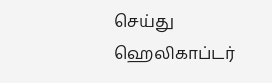செய்து ஹெலிகாப்டர்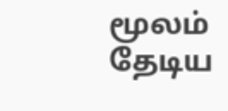மூலம் தேடிய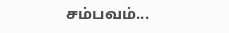சம்பவம்...